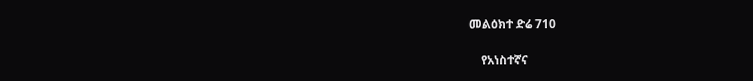መልዕክተ ድሬ 710

    የአነስተኛና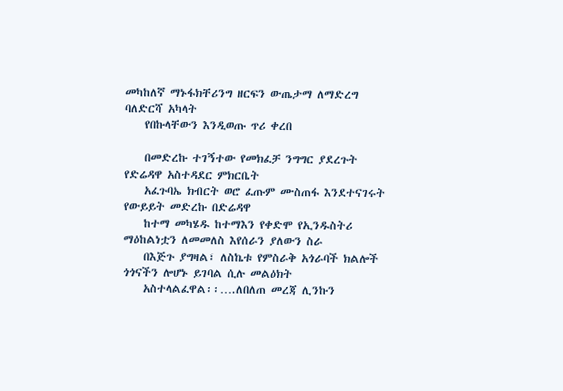መካከለኛ ማኑፋክቸሪንግ ዘርፍን ውጤታማ ለማድረግ ባለድርሻ አካላት
    የበኩላቸውን እንዲወጡ ጥሪ ቀረበ

    በመድረኩ ተገኝተው የመክፈቻ ንግግር ያደረጉት የድሬዳዋ አስተዳደር ምክርቤት
    አፈጉባኤ ክብርት ወሮ ፈጡም ሙስጠፋ እንደተናገሩት የውይይት መድረኩ በድሬዳዋ
    ከተማ መካሄዱ ከተማእን የቀድሞ የኢንዱስትሪ ማዕከልነቷን ለመመለስ እየሰራን ያለውን ስራ
    በእጅጉ ያግዛል፣ ለስኬቱ የምስራቅ አጎራባች ክልሎች ጎጎናችን ሎሆኑ ይገባል ሲሉ መልዕክት
    አስተላልፈዋል፡፡….ለበለጠ መረጃ ሊንኩን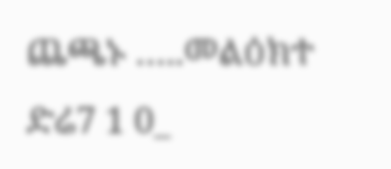ጨጫኑ …..መልዕክተ ድሬ7 1 0_